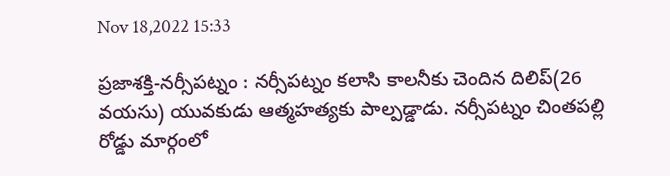Nov 18,2022 15:33

ప్రజాశక్తి-నర్సీపట్నం : నర్సీపట్నం కలాసి కాలనీకు చెందిన దిలిప్(26 వయసు) యువకుడు ఆత్మహత్యకు పాల్పడ్డాడు. నర్సీపట్నం చింతపల్లి రోడ్డు మార్గంలో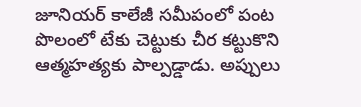జూనియర్ కాలేజీ సమీపంలో పంట పొలంలో టేకు చెట్టుకు చీర కట్టుకొని ఆత్మహత్యకు పాల్పడ్డాడు. అప్పులు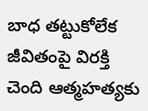బాధ తట్టుకోలేక జీవితంపై విరక్తి చెంది ఆత్మహత్యకు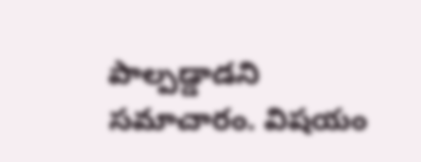పాల్పడ్డాడని  సమాచారం. విషయం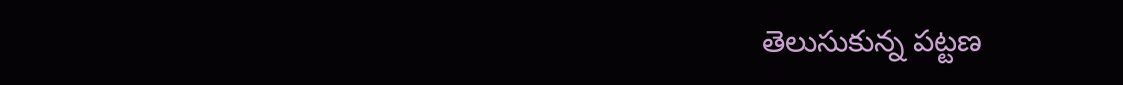తెలుసుకున్న పట్టణ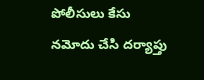పోలీసులు కేసు నమోదు చేసి దర్యాప్తు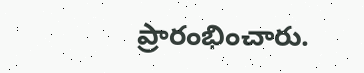ప్రారంభించారు.